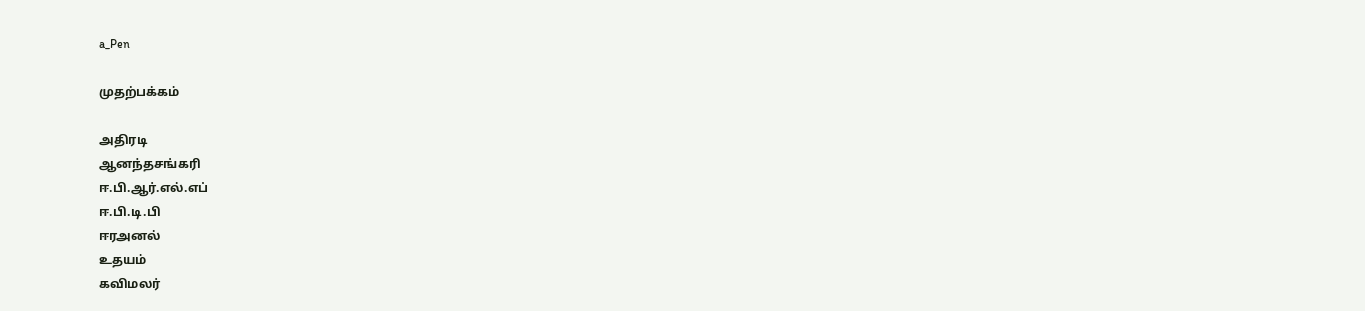a_Pen

முதற்பக்கம்

அதிரடி
ஆனந்தசங்கரி
ஈ.பி.ஆர்.எல்.எப்
ஈ.பி.டி.பி
ஈரஅனல்
உதயம்
கவிமலர்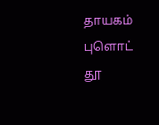தாயகம்
புளொட்
தூ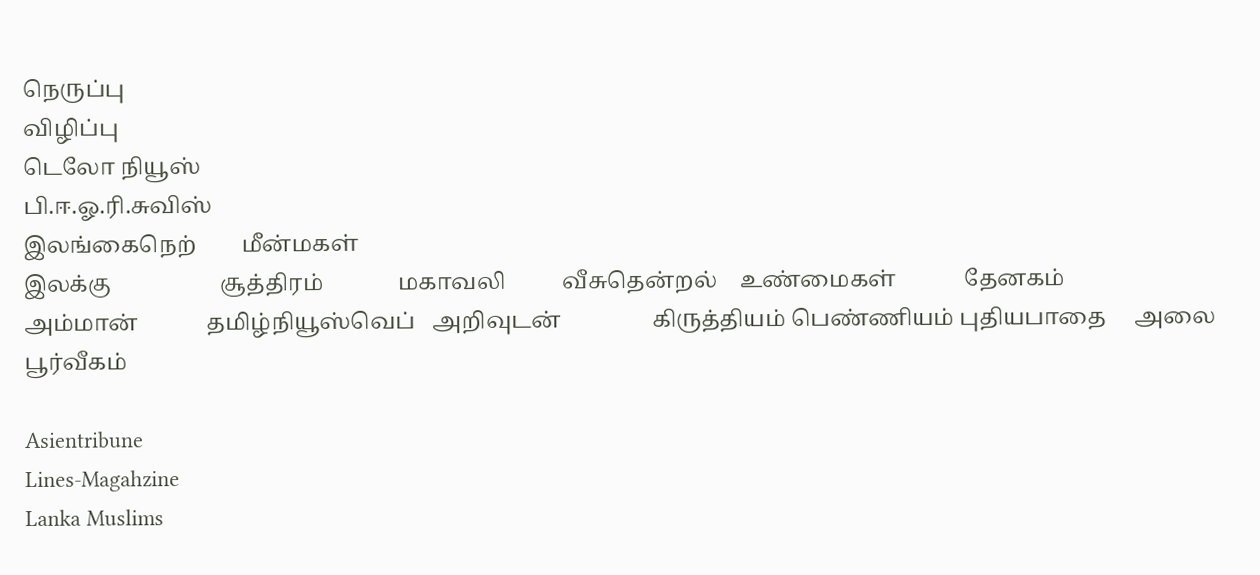நெருப்பு
விழிப்பு
டெலோ நியூஸ்
பி.ஈ.ஓ.ரி.சுவிஸ்
இலங்கைநெற்        மீன்மகள்
இலக்கு                   சூத்திரம்             மகாவலி          வீசுதென்றல்    உண்மைகள்            தேனகம்                    அம்மான்            தமிழ்நியூஸ்வெப்   அறிவுடன்                கிருத்தியம் பெண்ணியம் புதியபாதை     அலை                 பூர்வீகம்

Asientribune
Lines-Magahzine
Lanka Muslims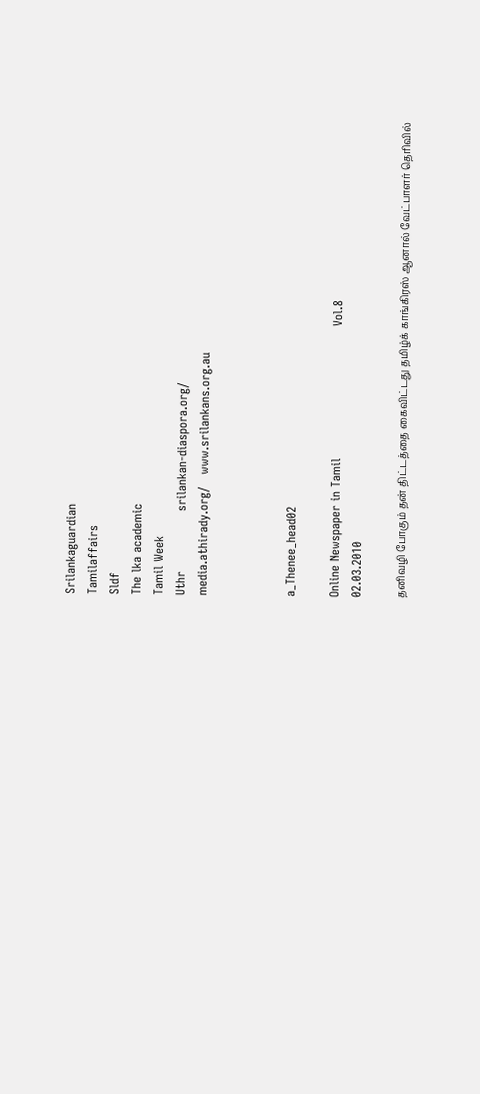Srilankaguardian
Tamilaffairs
Sldf
The lka academic
Tamil Week
Uthr               srilankan-diaspora.org/
media.athirady.org/   www.srilankans.org.au



a_Thenee_head02

Online Newspaper in Tamil                                 Vol.8                                                           02.03.2010

தனிவழி போகும் தன் திட்டத்தை கைவிட்டது தமிழ்க் காங்கிரஸ் ஆனால் வேட்பாளர் தெரிவில்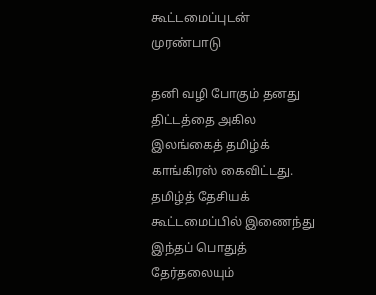கூட்டமைப்புடன் முரண்பாடு

தனி வழி போகும் தனது திட்டத்தை அகில இலங்கைத் தமிழ்க் காங்கிரஸ் கைவிட்டது. தமிழ்த் தேசியக் கூட்டமைப்பில் இணைந்து இந்தப் பொதுத் தேர்தலையும்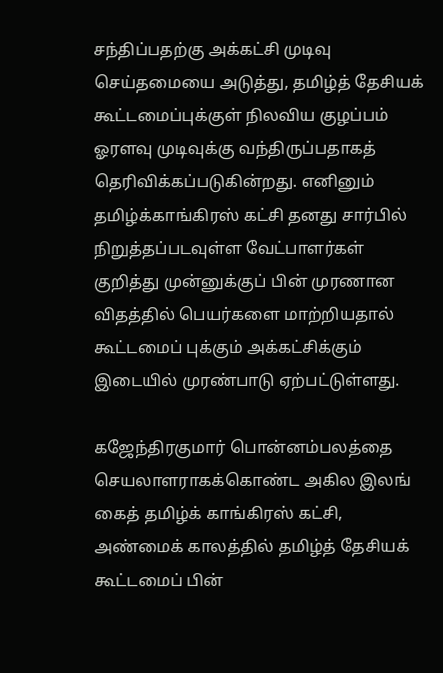சந்திப்பதற்கு அக்கட்சி முடிவு செய்தமையை அடுத்து, தமிழ்த் தேசியக் கூட்டமைப்புக்குள் நிலவிய குழப்பம் ஓரளவு முடிவுக்கு வந்திருப்பதாகத் தெரிவிக்கப்படுகின்றது. எனினும் தமிழ்க்காங்கிரஸ் கட்சி தனது சார்பில் நிறுத்தப்படவுள்ள வேட்பாளர்கள் குறித்து முன்னுக்குப் பின் முரணான விதத்தில் பெயர்களை மாற்றியதால் கூட்டமைப் புக்கும் அக்கட்சிக்கும் இடையில் முரண்பாடு ஏற்பட்டுள்ளது.

கஜேந்திரகுமார் பொன்னம்பலத்தை செயலாளராகக்கொண்ட அகில இலங் கைத் தமிழ்க் காங்கிரஸ் கட்சி, அண்மைக் காலத்தில் தமிழ்த் தேசியக் கூட்டமைப் பின்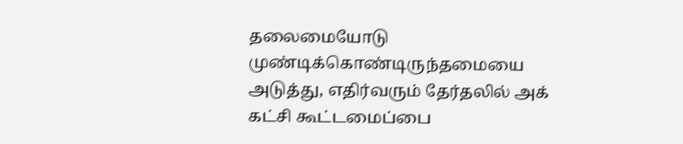தலைமையோடு முண்டிக்கொண்டிருந்தமையை அடுத்து, எதிர்வரும் தேர்தலில் அக் கட்சி கூட்டமைப்பை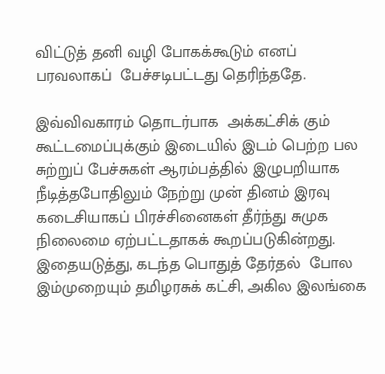விட்டுத் தனி வழி போகக்கூடும் எனப் பரவலாகப்  பேச்சடிபட்டது தெரிந்ததே.

இவ்விவகாரம் தொடர்பாக  அக்கட்சிக் கும் கூட்டமைப்புக்கும் இடையில் இடம் பெற்ற பல சுற்றுப் பேச்சுகள் ஆரம்பத்தில் இழுபறியாக நீடித்தபோதிலும் நேற்று முன் தினம் இரவு கடைசியாகப் பிரச்சினைகள் தீர்ந்து சுமுக நிலைமை ஏற்பட்டதாகக் கூறப்படுகின்றது. இதையடுத்து, கடந்த பொதுத் தேர்தல்  போல இம்முறையும் தமிழரசுக் கட்சி, அகில இலங்கை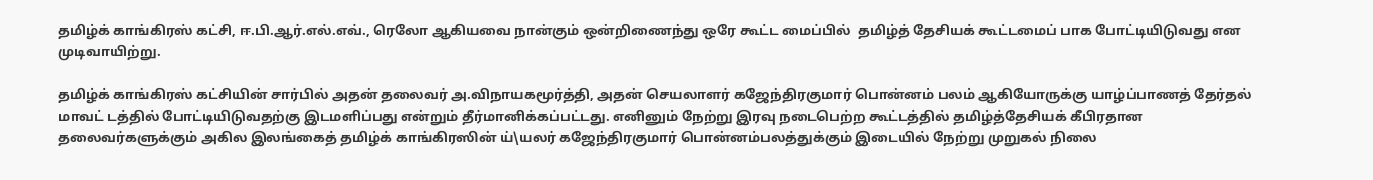தமிழ்க் காங்கிரஸ் கட்சி, ஈ.பி.ஆர்.எல்.எவ்., ரெலோ ஆகியவை நான்கும் ஒன்றிணைந்து ஒரே கூட்ட மைப்பில்  தமிழ்த் தேசியக் கூட்டமைப் பாக போட்டியிடுவது என முடிவாயிற்று.

தமிழ்க் காங்கிரஸ் கட்சியின் சார்பில் அதன் தலைவர் அ.விநாயகமூர்த்தி, அதன் செயலாளர் கஜேந்திரகுமார் பொன்னம் பலம் ஆகியோருக்கு யாழ்ப்பாணத் தேர்தல் மாவட் டத்தில் போட்டியிடுவதற்கு இடமளிப்பது என்றும் தீர்மானிக்கப்பட்டது. எனினும் நேற்று இரவு நடைபெற்ற கூட்டத்தில் தமிழ்த்தேசியக் கீபிரதான தலைவர்களுக்கும் அகில இலங்கைத் தமிழ்க் காங்கிரஸின் ய்\யலர் கஜேந்திரகுமார் பொன்னம்பலத்துக்கும் இடையில் நேற்று முறுகல் நிலை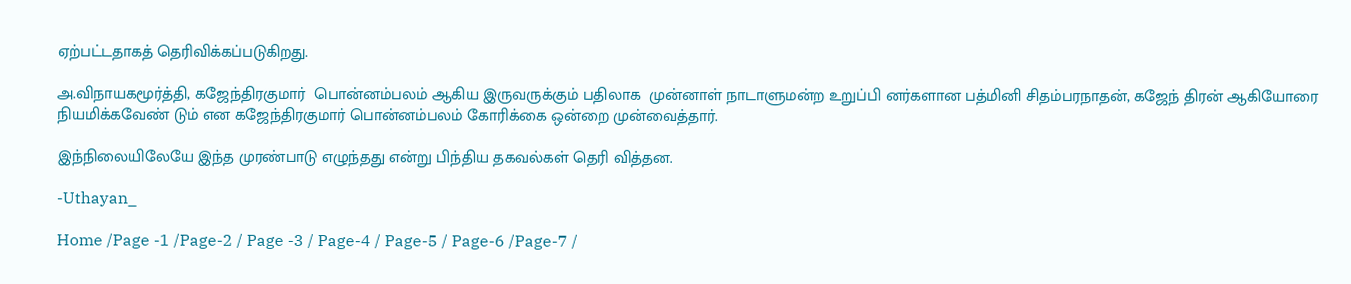ஏற்பட்டதாகத் தெரிவிக்கப்படுகிறது.

அ.விநாயகமூர்த்தி, கஜேந்திரகுமார்  பொன்னம்பலம் ஆகிய இருவருக்கும் பதிலாக  முன்னாள் நாடாளுமன்ற உறுப்பி னர்களான பத்மினி சிதம்பரநாதன், கஜேந் திரன் ஆகியோரை நியமிக்கவேண் டும் என கஜேந்திரகுமார் பொன்னம்பலம் கோரிக்கை ஒன்றை முன்வைத்தார்.

இந்நிலையிலேயே இந்த முரண்பாடு எழுந்தது என்று பிந்திய தகவல்கள் தெரி வித்தன.

-Uthayan_

Home /Page -1 /Page-2 / Page -3 / Page-4 / Page-5 / Page-6 /Page-7 /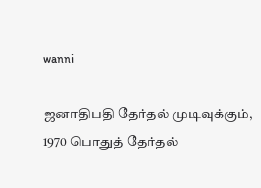wanni

ஜனாதிபதி தேர்தல் முடிவுக்கும், 1970 பொதுத் தேர்தல்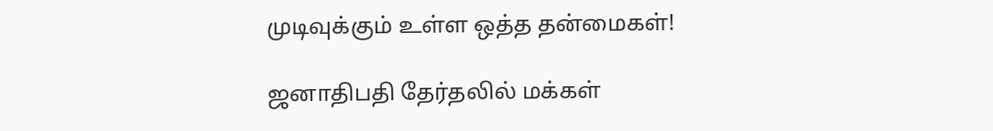முடிவுக்கும் உள்ள ஒத்த தன்மைகள்!

ஜனாதிபதி தேர்தலில் மக்கள்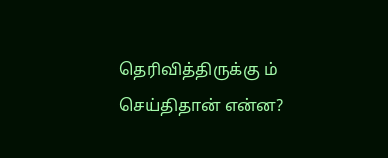தெரிவித்திருக்கு ம் செய்திதான் என்ன?